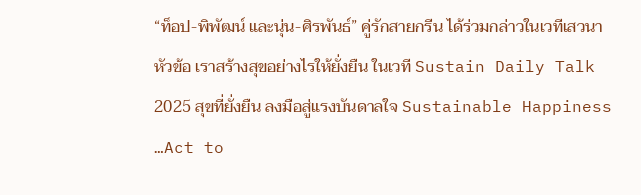“ท็อป-พิพัฒน์ และนุ่น-ศิรพันธ์” คู่รักสายกรีน ได้ร่วมกล่าวในเวทีเสวนาหัวข้อ เราสร้างสุขอย่างไรให้ยั่งยืน ในเวที Sustain Daily Talk 2025 สุขที่ยั่งยืน ลงมือสู่แรงบันดาลใจ Sustainable Happiness …Act to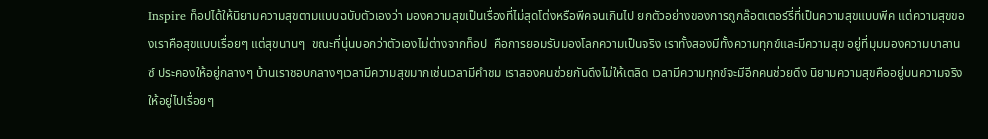Inspire ท็อปได้ให้นิยามความสุขตามแบบฉบับตัวเองว่า มองความสุขเป็นเรื่องที่ไม่สุดโต่งหรือพีคจนเกินไป ยกตัวอย่างของการถูกล๊อตเตอร์รี่ที่เป็นความสุขแบบพีค แต่ความสุขของเราคือสุขแบบเรื่อยๆ แต่สุขนานๆ  ขณะที่นุ่นบอกว่าตัวเองไม่ต่างจากท็อป  คือการยอมรับมองโลกความเป็นจริง เราทั้งสองมีทั้งความทุกข์และมีความสุข อยู่ที่มุมมองความบาลานซ์ ประคองให้อยู่กลางๆ บ้านเราชอบกลางๆเวลามีความสุขมากเช่นเวลามีคำชม เราสองคนช่วยกันดึงไม่ให้เตลิด เวลามีความทุกข์จะมีอีกคนช่วยดึง นิยามความสุขคืออยู่บนความจริงให้อยู่ไปเรื่อยๆ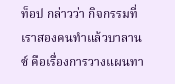ท็อป กล่าวว่า กิจกรรมที่เราสองคนทำแล้วบาลานซ์ คือเรื่องการวางแผนทา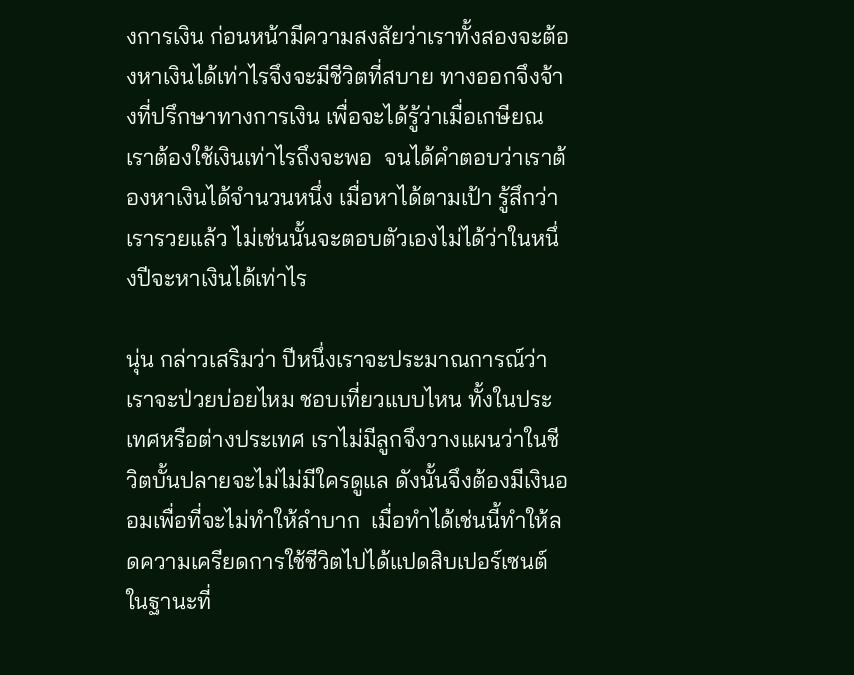งการเงิน ก่อนหน้ามีความสงสัยว่าเราทั้งสองจะต้องหาเงินได้เท่าไรจึงจะมีชีวิตที่สบาย ทางออกจึงจ้างที่ปรึกษาทางการเงิน เพื่อจะได้รู้ว่าเมื่อเกษียณเราต้องใช้เงินเท่าไรถึงจะพอ  จนได้คำตอบว่าเราต้องหาเงินได้จำนวนหนึ่ง เมื่อหาได้ตามเป้า รู้สึกว่าเรารวยแล้ว ไม่เช่นนั้นจะตอบตัวเองไม่ได้ว่าในหนึ่งปีจะหาเงินได้เท่าไร

นุ่น กล่าวเสริมว่า ปีหนึ่งเราจะประมาณการณ์ว่าเราจะป่วยบ่อยไหม ชอบเที่ยวแบบไหน ทั้งในประเทศหรือต่างประเทศ เราไม่มีลูกจึงวางแผนว่าในชีวิตบั้นปลายจะไม่ไม่มีใครดูแล ดังนั้นจึงต้องมีเงินออมเพื่อที่จะไม่ทำให้ลำบาก  เมื่อทำได้เช่นนี้ทำให้ลดความเครียดการใช้ชีวิตไปได้แปดสิบเปอร์เซนต์ ในฐานะที่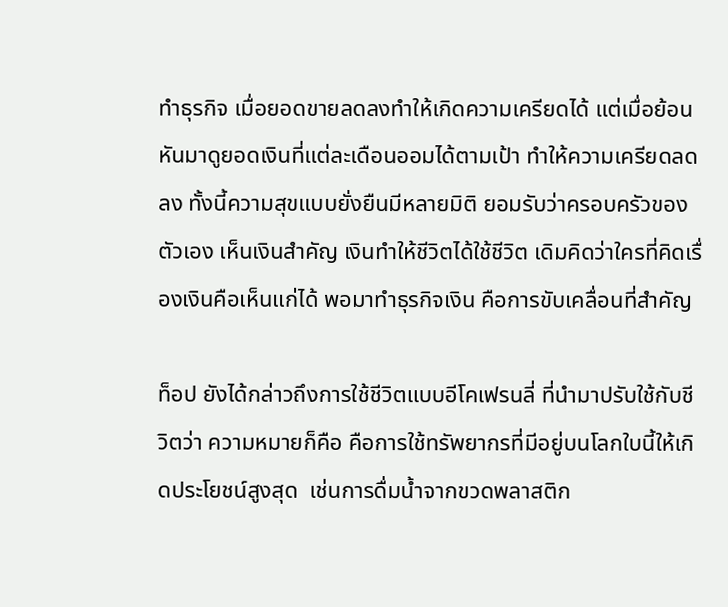ทำธุรกิจ เมื่อยอดขายลดลงทำให้เกิดความเครียดได้ แต่เมื่อย้อนหันมาดูยอดเงินที่แต่ละเดือนออมได้ตามเป้า ทำให้ความเครียดลดลง ทั้งนี้ความสุขแบบยั่งยืนมีหลายมิติ ยอมรับว่าครอบครัวของตัวเอง เห็นเงินสำคัญ เงินทำให้ชีวิตได้ใช้ชีวิต เดิมคิดว่าใครที่คิดเรื่องเงินคือเห็นแก่ได้ พอมาทำธุรกิจเงิน คือการขับเคลื่อนที่สำคัญ

ท็อป ยังได้กล่าวถึงการใช้ชีวิตแบบอีโคเฟรนลี่ ที่นำมาปรับใช้กับชีวิตว่า ความหมายก็คือ คือการใช้ทรัพยากรที่มีอยู่บนโลกใบนี้ให้เกิดประโยชน์สูงสุด  เช่นการดื่มน้ำจากขวดพลาสติก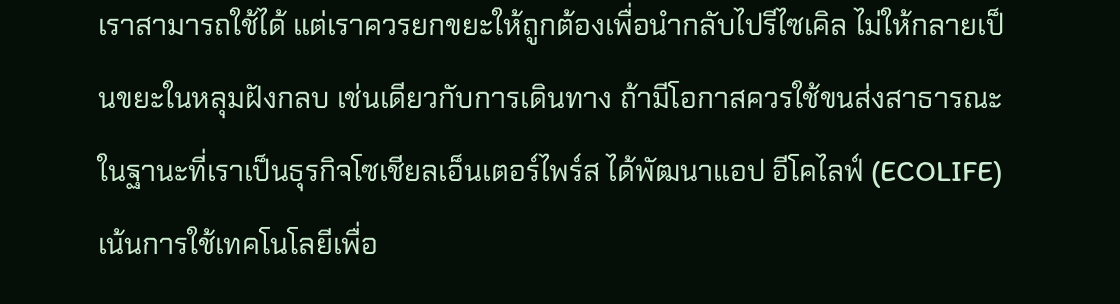เราสามารถใช้ได้ แต่เราควรยกขยะให้ถูกต้องเพื่อนำกลับไปรีไซเคิล ไม่ให้กลายเป็นขยะในหลุมฝังกลบ เช่นเดียวกับการเดินทาง ถ้ามีโอกาสควรใช้ขนส่งสาธารณะ ในฐานะที่เราเป็นธุรกิจโซเชียลเอ็นเตอร์ไพร์ส ได้พัฒนาแอป อีโคไลฟ์ (ECOLIFE) เน้นการใช้เทคโนโลยีเพื่อ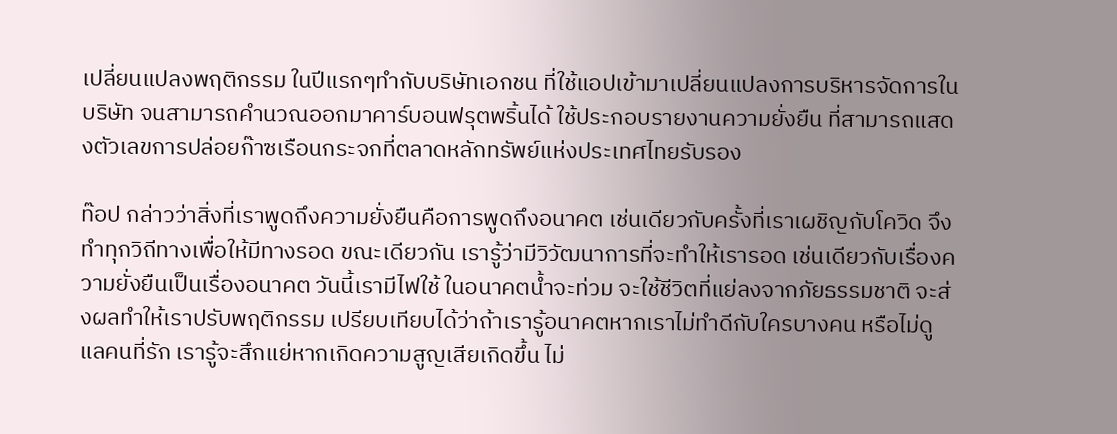เปลี่ยนแปลงพฤติกรรม ในปีแรกๆทำกับบริษัทเอกชน ที่ใช้แอปเข้ามาเปลี่ยนแปลงการบริหารจัดการในบริษัท จนสามารถคำนวณออกมาคาร์บอนฟรุตพริ้นได้ ใช้ประกอบรายงานความยั่งยืน ที่สามารถแสดงตัวเลขการปล่อยก๊าซเรือนกระจกที่ตลาดหลักทรัพย์แห่งประเทศไทยรับรอง

ท๊อป กล่าวว่าสิ่งที่เราพูดถึงความยั่งยืนคือการพูดถึงอนาคต เช่นเดียวกับครั้งที่เราเผชิญกับโควิด จึงทำทุกวิถีทางเพื่อให้มีทางรอด ขณะเดียวกัน เรารู้ว่ามีวิวัฒนาการที่จะทำให้เรารอด เช่นเดียวกับเรื่องความยั่งยืนเป็นเรื่องอนาคต วันนี้เรามีไฟใช้ ในอนาคตน้ำจะท่วม จะใช้ชีวิตที่แย่ลงจากภัยธรรมชาติ จะส่งผลทำให้เราปรับพฤติกรรม เปรียบเทียบได้ว่าถ้าเรารู้อนาคตหากเราไม่ทำดีกับใครบางคน หรือไม่ดูแลคนที่รัก เรารู้จะสึกแย่หากเกิดความสูญเสียเกิดขึ้น ไม่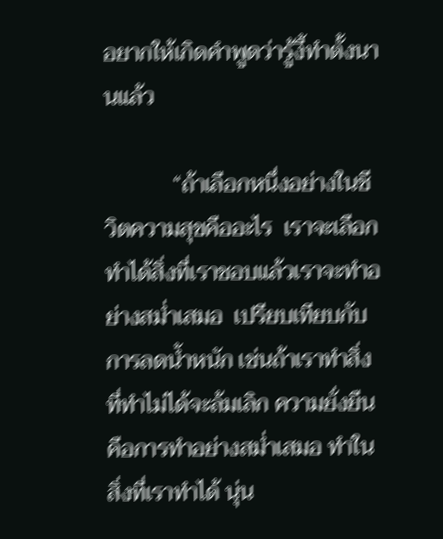อยากให้เกิดคำพูดว่ารู้งี้ทำตั้งนานแล้ว

            “ถ้าเลือกหนึ่งอย่างในชีวิตความสุขคืออะไร  เราจะเลือกทำได้สิ่งที่เราชอบแล้วเราจะทำอย่างสม่ำเสมอ  เปรียบเทียบกับการลดน้ำหนัก เช่นถ้าเราทำสิ่งที่ทำไม่ได้จะล้มเลิก ความยั่งยืนคือการทำอย่างสม่ำเสมอ ทำในสิ่งที่เราทำได้ นุ่น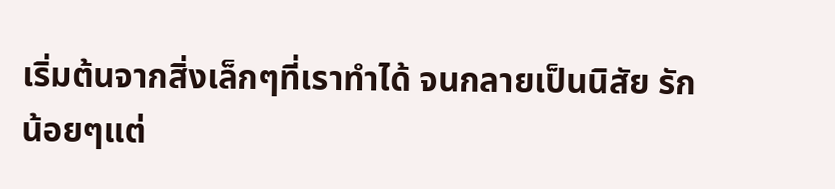เริ่มต้นจากสิ่งเล็กๆที่เราทำได้ จนกลายเป็นนิสัย รักน้อยๆแต่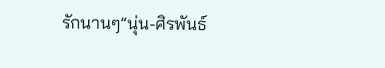รักนานๆ”นุ่น-ศิรพันธ์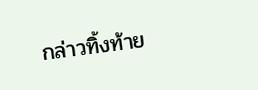กล่าวทิ้งท้าย